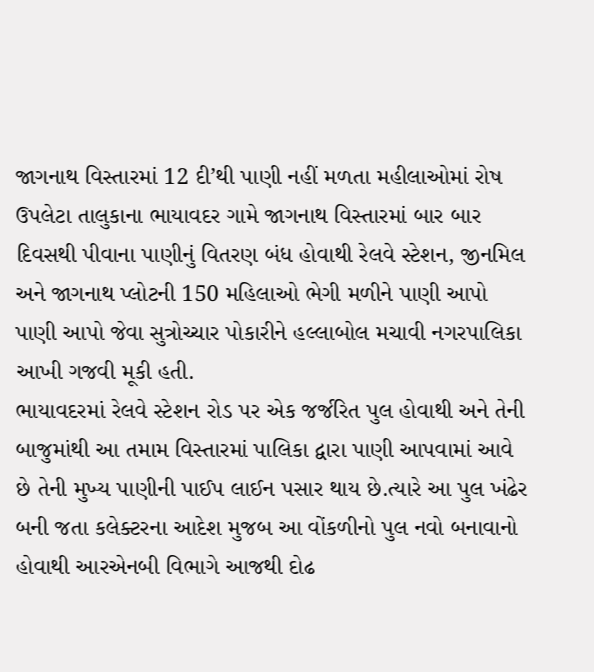જાગનાથ વિસ્તારમાં 12 દી’થી પાણી નહીં મળતા મહીલાઓમાં રોષ
ઉપલેટા તાલુકાના ભાયાવદર ગામે જાગનાથ વિસ્તારમાં બાર બાર દિવસથી પીવાના પાણીનું વિતરણ બંધ હોવાથી રેલવે સ્ટેશન, જીનમિલ અને જાગનાથ પ્લોટની 150 મહિલાઓ ભેગી મળીને પાણી આપો પાણી આપો જેવા સુત્રોચ્ચાર પોકારીને હલ્લાબોલ મચાવી નગરપાલિકા આખી ગજવી મૂકી હતી.
ભાયાવદરમાં રેલવે સ્ટેશન રોડ પર એક જર્જરિત પુલ હોવાથી અને તેની બાજુમાંથી આ તમામ વિસ્તારમાં પાલિકા દ્વારા પાણી આપવામાં આવે છે તેની મુખ્ય પાણીની પાઈપ લાઈન પસાર થાય છે.ત્યારે આ પુલ ખંઢેર બની જતા કલેક્ટરના આદેશ મુજબ આ વોંકળીનો પુલ નવો બનાવાનો હોવાથી આરએનબી વિભાગે આજથી દોઢ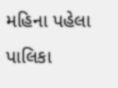મહિના પહેલા પાલિકા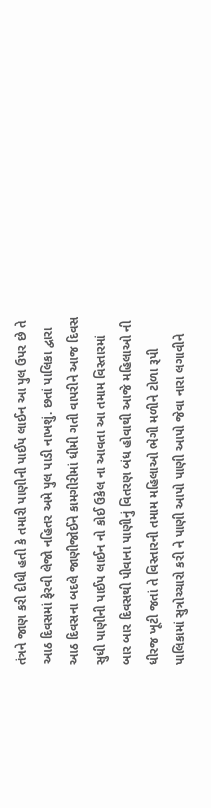તંત્રને જાણ કરી દીધી હતી કે તમારી પાણીની પાઈપ લાઈન આ પુલ ઉપર છે તે આઠ દિવસમાં ફેરવી લેજો નહિતર અમે પુલ પાડી નાખશું. છતાં પાલિકા દ્વારા આઠ દિવસના બદલે જાણીજોઈને કામગીરીમાં ધીમી ગતી વાપરીને આજ દિવસ સુધી પાણીની પાઈપ લાઈન નો કોઈ ઉકેલ ના આવતા આ તમામ વિસ્તારમાં બાર બાર દિવસથી પીવાના પાણીનું વિતરણ બંધ હોવાથી આજે મહિલાઓ ની ધીરજ ખૂટી જતાં તે વિસ્તારની તમામ મહિલાઓ ભેગી મળીને ટોળા રૂપી પાલિકામાં સુત્રોચ્ચારો કરી ને પાણી આપો પાણી આપો જેવા નારા લગાવીને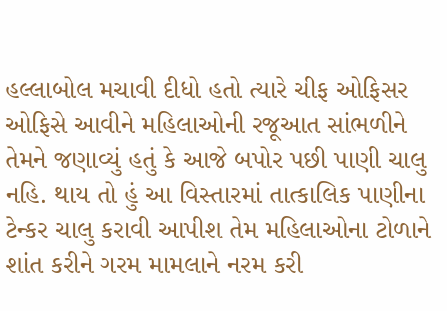હલ્લાબોલ મચાવી દીધો હતો ત્યારે ચીફ ઓફિસર ઓફિસે આવીને મહિલાઓની રજૂઆત સાંભળીને તેમને જણાવ્યું હતું કે આજે બપોર પછી પાણી ચાલુ નહિ. થાય તો હું આ વિસ્તારમાં તાત્કાલિક પાણીના ટેન્કર ચાલુ કરાવી આપીશ તેમ મહિલાઓના ટોળાને શાંત કરીને ગરમ મામલાને નરમ કરી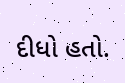દીધો હતો.